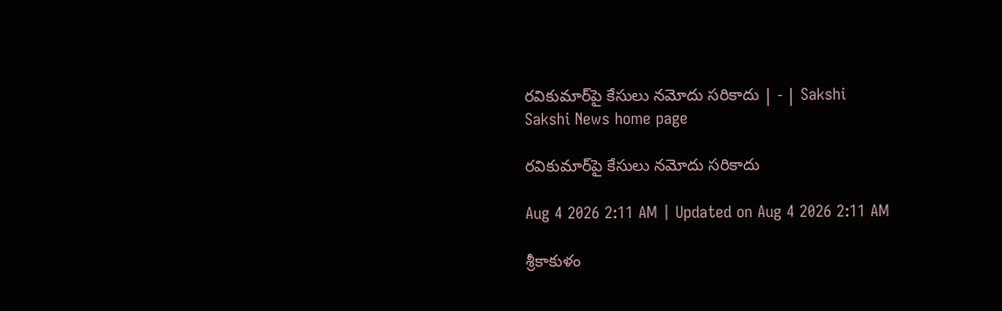రవికుమార్‌పై కేసులు నమోదు సరికాదు | - | Sakshi
Sakshi News home page

రవికుమార్‌పై కేసులు నమోదు సరికాదు

Aug 4 2026 2:11 AM | Updated on Aug 4 2026 2:11 AM

శ్రీకాకుళం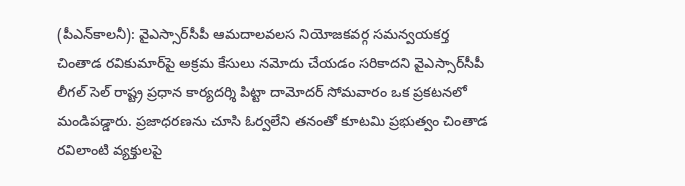(పీఎన్‌కాలనీ): వైఎస్సార్‌సీపీ ఆమదాలవలస నియోజకవర్గ సమన్వయకర్త చింతాడ రవికుమార్‌పై అక్రమ కేసులు నమోదు చేయడం సరికాదని వైఎస్సార్‌సీపీ లీగల్‌ సెల్‌ రాష్ట్ర ప్రధాన కార్యదర్శి పిట్టా దామోదర్‌ సోమవారం ఒక ప్రకటనలో మండిపడ్డారు. ప్రజాధరణను చూసి ఓర్వలేని తనంతో కూటమి ప్రభుత్వం చింతాడ రవిలాంటి వ్యక్తులపై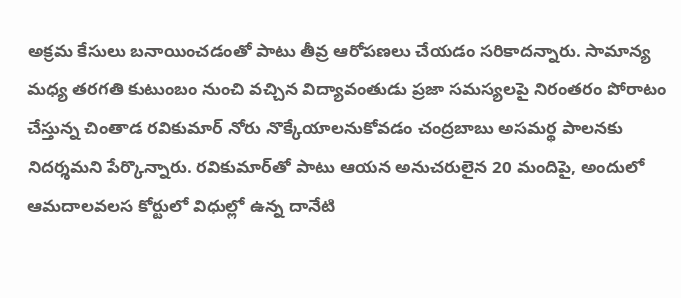అక్రమ కేసులు బనాయించడంతో పాటు తీవ్ర ఆరోపణలు చేయడం సరికాదన్నారు. సామాన్య మధ్య తరగతి కుటుంబం నుంచి వచ్చిన విద్యావంతుడు ప్రజా సమస్యలపై నిరంతరం పోరాటం చేస్తున్న చింతాడ రవికుమార్‌ నోరు నొక్కేయాలనుకోవడం చంద్రబాబు అసమర్థ పాలనకు నిదర్శమని పేర్కొన్నారు. రవికుమార్‌తో పాటు ఆయన అనుచరులైన 20 మందిపై, అందులో ఆమదాలవలస కోర్టులో విధుల్లో ఉన్న దానేటి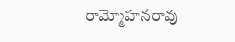రామ్మోహనరావు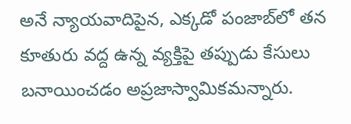అనే న్యాయవాదిపైన, ఎక్కడో పంజాబ్‌లో తన కూతురు వద్ద ఉన్న వ్యక్తిపై తప్పుడు కేసులు బనాయించడం అప్రజాస్వామికమన్నారు.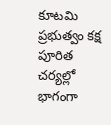కూటమి ప్రభుత్వం కక్ష పూరిత చర్యల్లో భాగంగా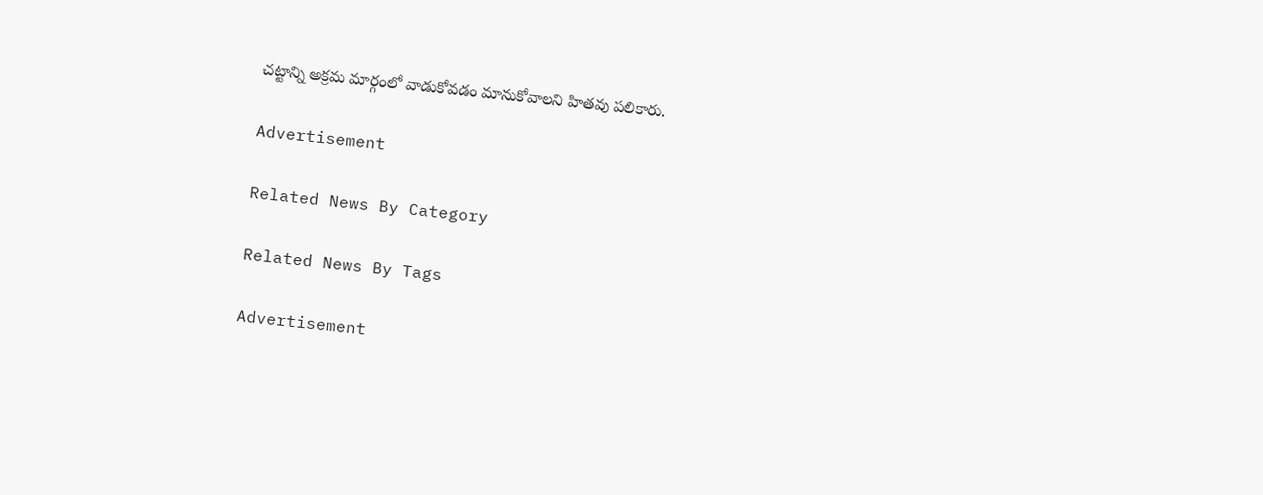చట్టాన్ని అక్రమ మార్గంలో వాడుకోవడం మానుకోవాలని హితవు పలికారు.

Advertisement

Related News By Category

Related News By Tags

Advertisement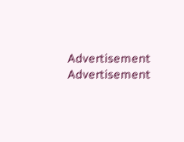Advertisement
Advertisement